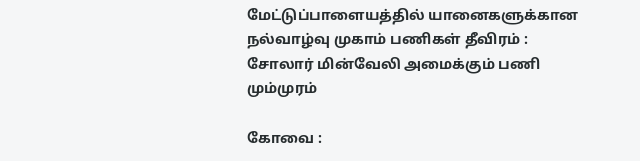மேட்டுப்பாளையத்தில் யானைகளுக்கான நல்வாழ்வு முகாம் பணிகள் தீவிரம் : சோலார் மின்வேலி அமைக்கும் பணி மும்முரம்

கோவை :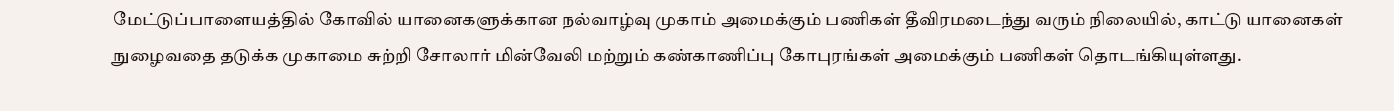மேட்டுப்பாளையத்தில் கோவில் யானைகளுக்கான நல்வாழ்வு முகாம் அமைக்கும் பணிகள் தீவிரமடைந்து வரும் நிலையில், காட்டு யானைகள் நுழைவதை தடுக்க முகாமை சுற்றி சோலார் மின்வேலி மற்றும் கண்காணிப்பு கோபுரங்கள் அமைக்கும் பணிகள் தொடங்கியுள்ளது.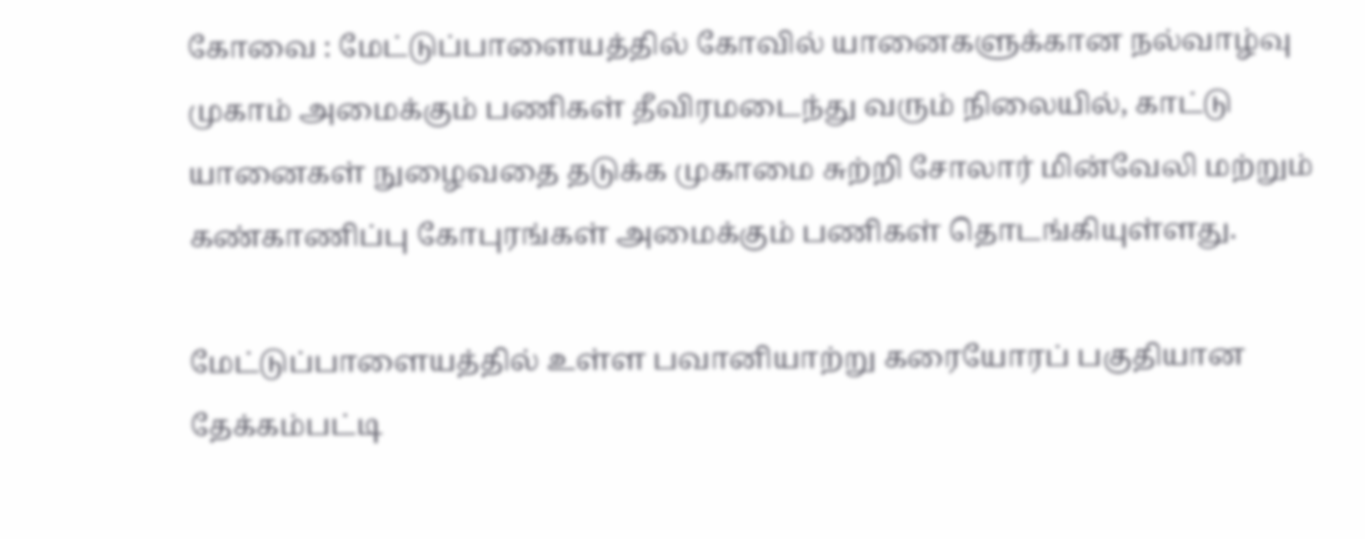கோவை : மேட்டுப்பாளையத்தில் கோவில் யானைகளுக்கான நல்வாழ்வு முகாம் அமைக்கும் பணிகள் தீவிரமடைந்து வரும் நிலையில், காட்டு யானைகள் நுழைவதை தடுக்க முகாமை சுற்றி சோலார் மின்வேலி மற்றும் கண்காணிப்பு கோபுரங்கள் அமைக்கும் பணிகள் தொடங்கியுள்ளது.

மேட்டுப்பாளையத்தில் உள்ள பவானியாற்று கரையோரப் பகுதியான தேக்கம்பட்டி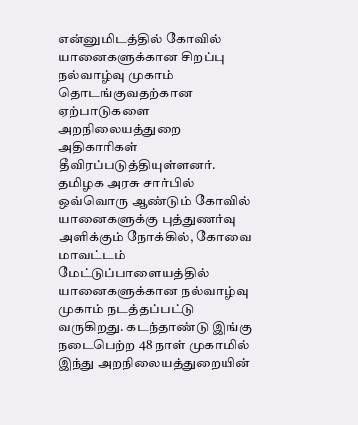என்னுமிடத்தில் கோவில் யானைகளுக்கான சிறப்பு நல்வாழ்வு முகாம் தொடங்குவதற்கான ஏற்பாடுகளை அறநிலையத்துறை அதிகாரிகள் தீவிரப்படுத்தியுள்ளனர். தமிழக அரசு சார்பில் ஒவ்வொரு ஆண்டும் கோவில் யானைகளுக்கு புத்துணர்வு அளிக்கும் நோக்கில், கோவை மாவட்டம் மேட்டுப்பாளையத்தில் யானைகளுக்கான நல்வாழ்வு முகாம் நடத்தப்பட்டு வருகிறது. கடந்தாண்டு இங்கு நடைபெற்ற 48 நாள் முகாமில் இந்து அறநிலையத்துறையின்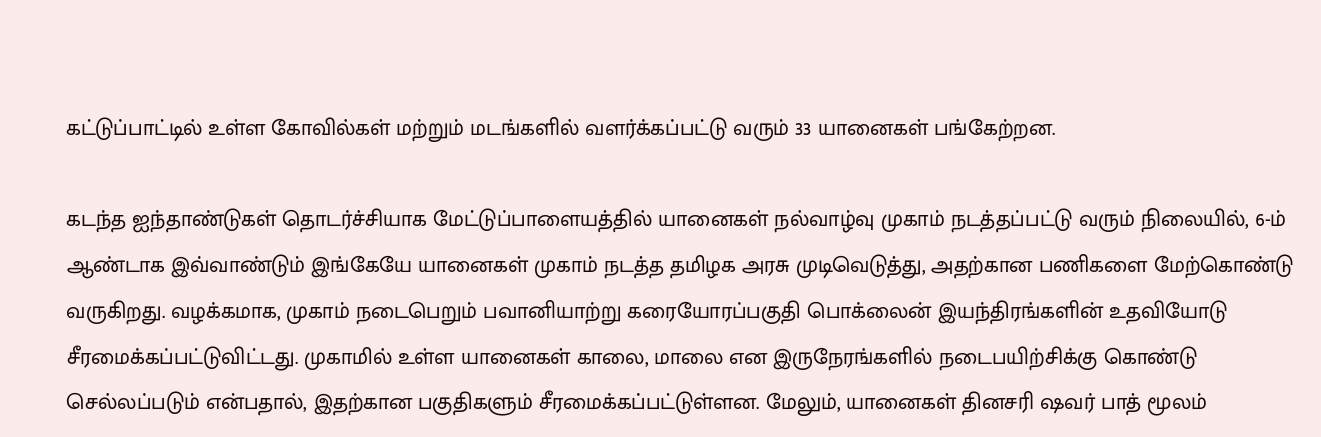கட்டுப்பாட்டில் உள்ள கோவில்கள் மற்றும் மடங்களில் வளர்க்கப்பட்டு வரும் 33 யானைகள் பங்கேற்றன.

கடந்த ஐந்தாண்டுகள் தொடர்ச்சியாக மேட்டுப்பாளையத்தில் யானைகள் நல்வாழ்வு முகாம் நடத்தப்பட்டு வரும் நிலையில், 6-ம் ஆண்டாக இவ்வாண்டும் இங்கேயே யானைகள் முகாம் நடத்த தமிழக அரசு முடிவெடுத்து, அதற்கான பணிகளை மேற்கொண்டு வருகிறது. வழக்கமாக, முகாம் நடைபெறும் பவானியாற்று கரையோரப்பகுதி பொக்லைன் இயந்திரங்களின் உதவியோடு சீரமைக்கப்பட்டுவிட்டது. முகாமில் உள்ள யானைகள் காலை, மாலை என இருநேரங்களில் நடைபயிற்சிக்கு கொண்டு செல்லப்படும் என்பதால், இதற்கான பகுதிகளும் சீரமைக்கப்பட்டுள்ளன. மேலும், யானைகள் தினசரி ஷவர் பாத் மூலம்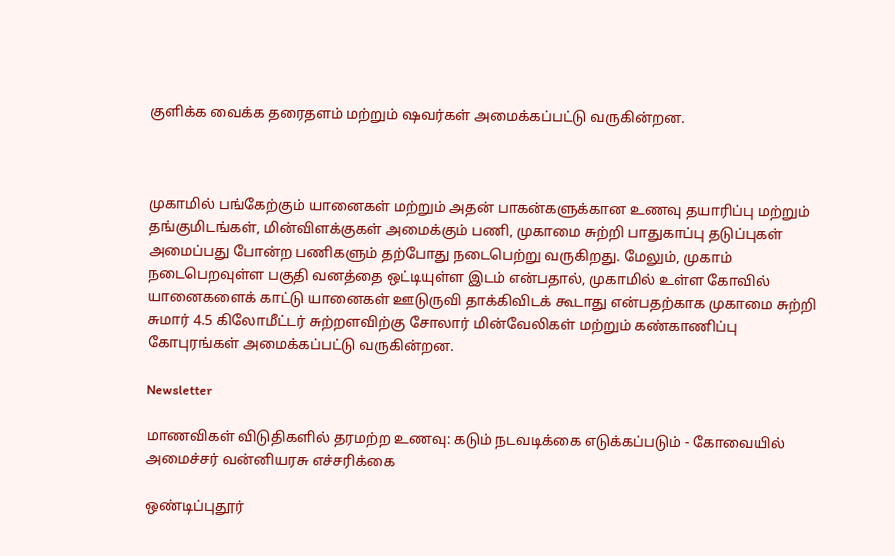குளிக்க வைக்க தரைதளம் மற்றும் ஷவர்கள் அமைக்கப்பட்டு வருகின்றன.



முகாமில் பங்கேற்கும் யானைகள் மற்றும் அதன் பாகன்களுக்கான உணவு தயாரிப்பு மற்றும் தங்குமிடங்கள், மின்விளக்குகள் அமைக்கும் பணி, முகாமை சுற்றி பாதுகாப்பு தடுப்புகள் அமைப்பது போன்ற பணிகளும் தற்போது நடைபெற்று வருகிறது. மேலும், முகாம் நடைபெறவுள்ள பகுதி வனத்தை ஒட்டியுள்ள இடம் என்பதால், முகாமில் உள்ள கோவில் யானைகளைக் காட்டு யானைகள் ஊடுருவி தாக்கிவிடக் கூடாது என்பதற்காக முகாமை சுற்றி சுமார் 4.5 கிலோமீட்டர் சுற்றளவிற்கு சோலார் மின்வேலிகள் மற்றும் கண்காணிப்பு கோபுரங்கள் அமைக்கப்பட்டு வருகின்றன.

Newsletter

மாணவிகள் விடுதிகளில் தரமற்ற உணவு: கடும் நடவடிக்கை எடுக்கப்படும் - கோவையில் அமைச்சர் வன்னியரசு எச்சரிக்கை

ஒண்டிப்புதூர்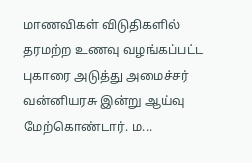மாணவிகள் விடுதிகளில் தரமற்ற உணவு வழங்கப்பட்ட புகாரை அடுத்து அமைச்சர் வன்னியரசு இன்று ஆய்வு மேற்கொண்டார். ம...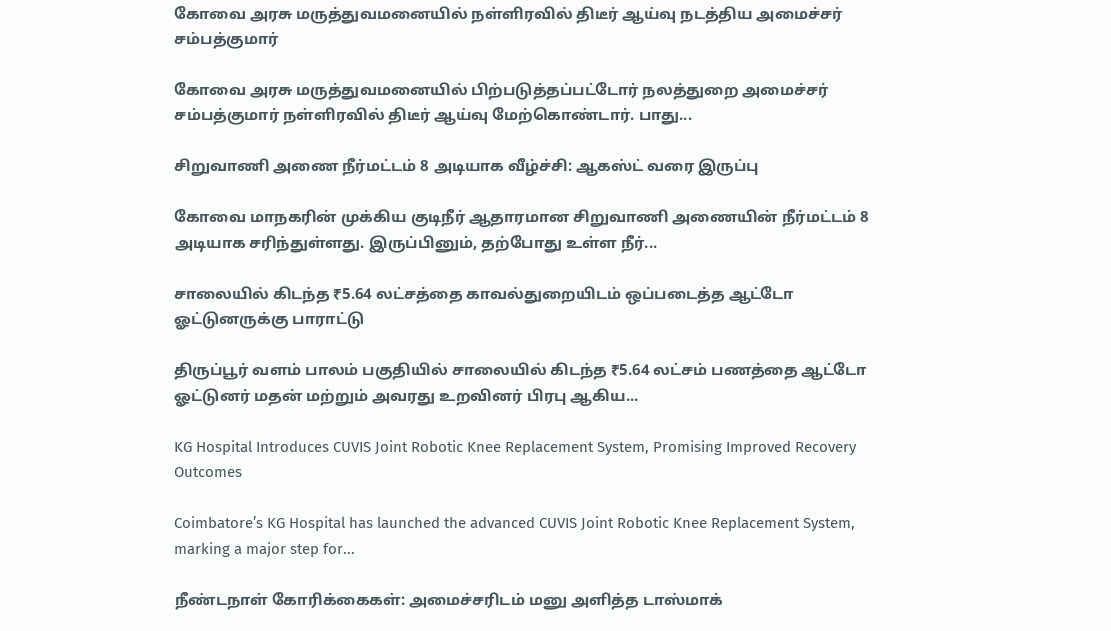கோவை அரசு மருத்துவமனையில் நள்ளிரவில் திடீர் ஆய்வு நடத்திய அமைச்சர் சம்பத்குமார்

கோவை அரசு மருத்துவமனையில் பிற்படுத்தப்பட்டோர் நலத்துறை அமைச்சர் சம்பத்குமார் நள்ளிரவில் திடீர் ஆய்வு மேற்கொண்டார். பாது...

சிறுவாணி அணை நீர்மட்டம் 8 அடியாக வீழ்ச்சி: ஆகஸ்ட் வரை இருப்பு

கோவை மாநகரின் முக்கிய குடிநீர் ஆதாரமான சிறுவாணி அணையின் நீர்மட்டம் 8 அடியாக சரிந்துள்ளது. இருப்பினும், தற்போது உள்ள நீர்...

சாலையில் கிடந்த ₹5.64 லட்சத்தை காவல்துறையிடம் ஒப்படைத்த ஆட்டோ ஓட்டுனருக்கு பாராட்டு

திருப்பூர் வளம் பாலம் பகுதியில் சாலையில் கிடந்த ₹5.64 லட்சம் பணத்தை ஆட்டோ ஓட்டுனர் மதன் மற்றும் அவரது உறவினர் பிரபு ஆகிய...

KG Hospital Introduces CUVIS Joint Robotic Knee Replacement System, Promising Improved Recovery Outcomes

Coimbatore’s KG Hospital has launched the advanced CUVIS Joint Robotic Knee Replacement System, marking a major step for...

நீண்டநாள் கோரிக்கைகள்: அமைச்சரிடம் மனு அளித்த டாஸ்மாக்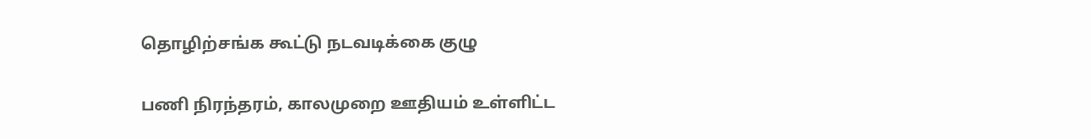தொழிற்சங்க கூட்டு நடவடிக்கை குழு

பணி நிரந்தரம், காலமுறை ஊதியம் உள்ளிட்ட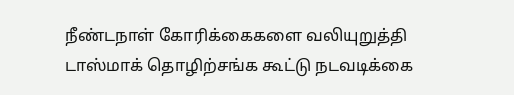நீண்டநாள் கோரிக்கைகளை வலியுறுத்தி டாஸ்மாக் தொழிற்சங்க கூட்டு நடவடிக்கை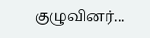குழுவினர்...